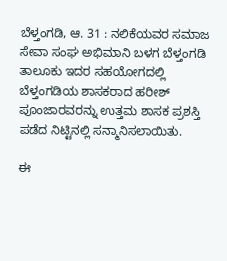ಬೆಳ್ತಂಗಡಿ, ಆ. 31 : ನಲಿಕೆಯವರ ಸಮಾಜ ಸೇವಾ ಸಂಘ ಅಭಿಮಾನಿ ಬಳಗ ಬೆಳ್ತಂಗಡಿ ತಾಲೂಕು ಇದರ ಸಹಯೋಗದಲ್ಲಿ ಬೆಳ್ತಂಗಡಿಯ ಶಾಸಕರಾದ ಹರೀಶ್ ಪೂಂಜಾರವರನ್ನು ಉತ್ತಮ ಶಾಸಕ ಪ್ರಶಸ್ತಿ ಪಡೆದ ನಿಟ್ಟಿನಲ್ಲಿ ಸನ್ಮಾನಿಸಲಾಯಿತು.

ಈ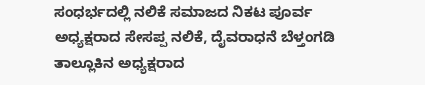ಸಂಧರ್ಭದಲ್ಲಿ ನಲಿಕೆ ಸಮಾಜದ ನಿಕಟ ಪೂರ್ವ ಅಧ್ಯಕ್ಷರಾದ ಸೇಸಪ್ಪ ನಲಿಕೆ, ದೈವರಾಧನೆ ಬೆಳ್ತಂಗಡಿ ತಾಲ್ಲೂಕಿನ ಅಧ್ಯಕ್ಷರಾದ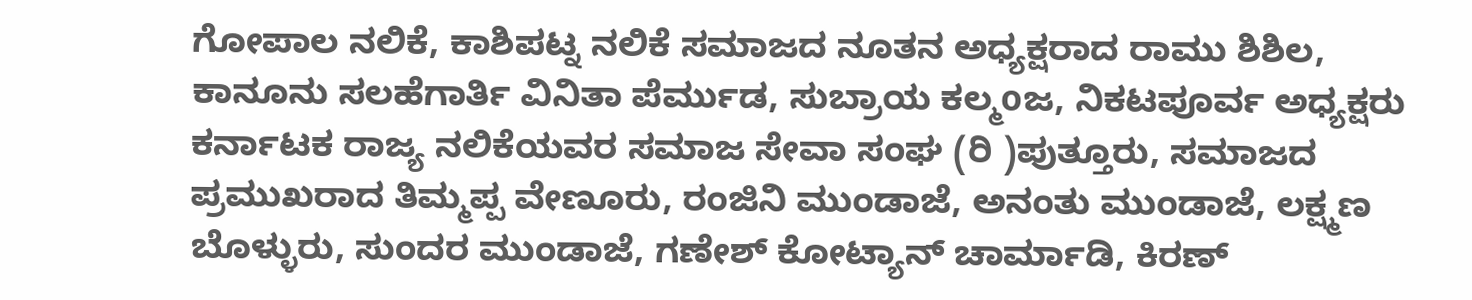ಗೋಪಾಲ ನಲಿಕೆ, ಕಾಶಿಪಟ್ನ ನಲಿಕೆ ಸಮಾಜದ ನೂತನ ಅಧ್ಯಕ್ಷರಾದ ರಾಮು ಶಿಶಿಲ, ಕಾನೂನು ಸಲಹೆಗಾರ್ತಿ ವಿನಿತಾ ಪೆರ್ಮುಡ, ಸುಬ್ರಾಯ ಕಲ್ಮoಜ, ನಿಕಟಪೂರ್ವ ಅಧ್ಯಕ್ಷರು ಕರ್ನಾಟಕ ರಾಜ್ಯ ನಲಿಕೆಯವರ ಸಮಾಜ ಸೇವಾ ಸಂಘ (ರಿ )ಪುತ್ತೂರು, ಸಮಾಜದ ಪ್ರಮುಖರಾದ ತಿಮ್ಮಪ್ಪ ವೇಣೂರು, ರಂಜಿನಿ ಮುಂಡಾಜೆ, ಅನಂತು ಮುಂಡಾಜೆ, ಲಕ್ಷ್ಮಣ ಬೊಳ್ಳುರು, ಸುಂದರ ಮುಂಡಾಜೆ, ಗಣೇಶ್ ಕೋಟ್ಯಾನ್ ಚಾರ್ಮಾಡಿ, ಕಿರಣ್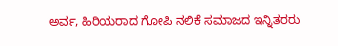ಅರ್ವ, ಹಿರಿಯರಾದ ಗೋಪಿ ನಲಿಕೆ ಸಮಾಜದ ಇನ್ನಿತರರು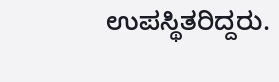ಉಪಸ್ಥಿತರಿದ್ದರು.